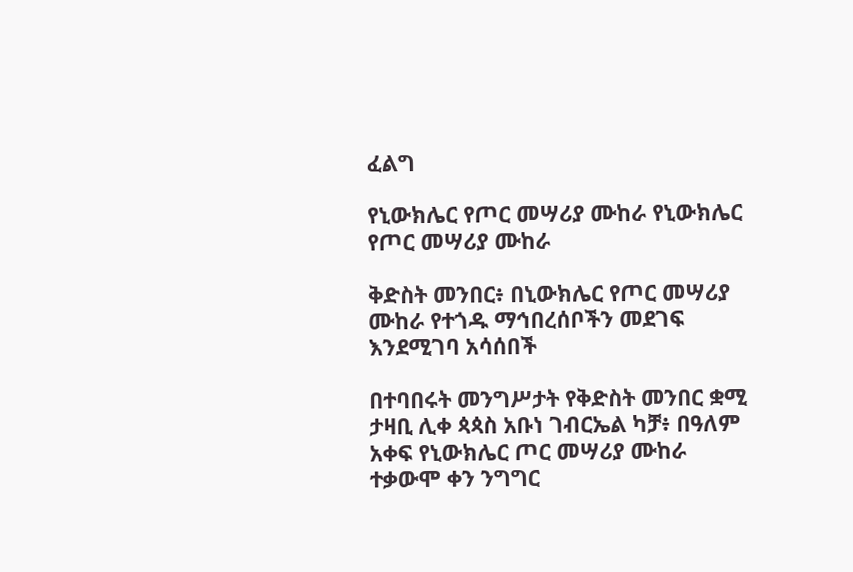ፈልግ

የኒውክሌር የጦር መሣሪያ ሙከራ የኒውክሌር የጦር መሣሪያ ሙከራ

ቅድስት መንበር፥ በኒውክሌር የጦር መሣሪያ ሙከራ የተጎዱ ማኅበረሰቦችን መደገፍ እንደሚገባ አሳሰበች

በተባበሩት መንግሥታት የቅድስት መንበር ቋሚ ታዛቢ ሊቀ ጳጳስ አቡነ ገብርኤል ካቻ፥ በዓለም አቀፍ የኒውክሌር ጦር መሣሪያ ሙከራ ተቃውሞ ቀን ንግግር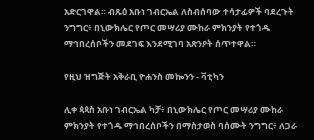አድርገዋል። ብጹዕ አቡነ ገብርኤል ለስብሰባው ተሳታፊዎች ባደረጉት ንግግር፥ በኒውክሌር የጦር መሣሪያ ሙከራ ምክንያት የተጎዱ ማኅበረሰቦችን መደገፍ እንደሚገባ አጽንዖት ሰጥተዋል።

የዚህ ዝግጅት አቅራቢ ዮሐንስ መኰንን - ቫቲካን

ሊቀ ጳጳስ አቡነ ገብርኤል ካቻ፥ በኒውክሌር የጦር መሣሪያ ሙከራ ምክንያት የተጎዱ ማኅበረሰቦችን በማስታወስ ባሰሙት ንግግር፥ ለጋራ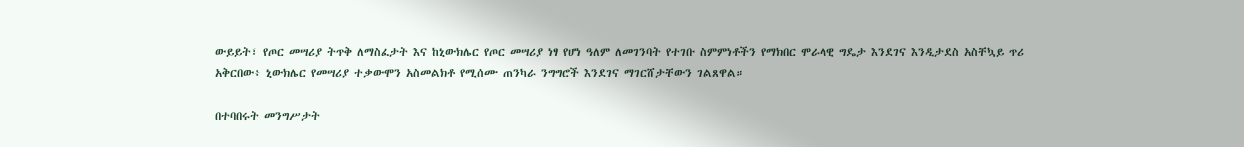ውይይት፣ የጦር መሣሪያ ትጥቅ ለማስፈታት እና ከኒውክሌር የጦር መሣሪያ ነፃ የሆነ ዓለም ለመገንባት የተገቡ ስምምነቶችን የማክበር ሞራላዊ ግዴታ እንደገና እንዲታደስ አስቸኳይ ጥሪ አቅርበው፥ ኒውክሌር የመሣሪያ ተቃውሞን አስመልክቶ የሚሰሙ ጠንካራ ንግግሮች እንደገና ማገርሸታቸውን ገልጸዋል።

በተባበሩት መንግሥታት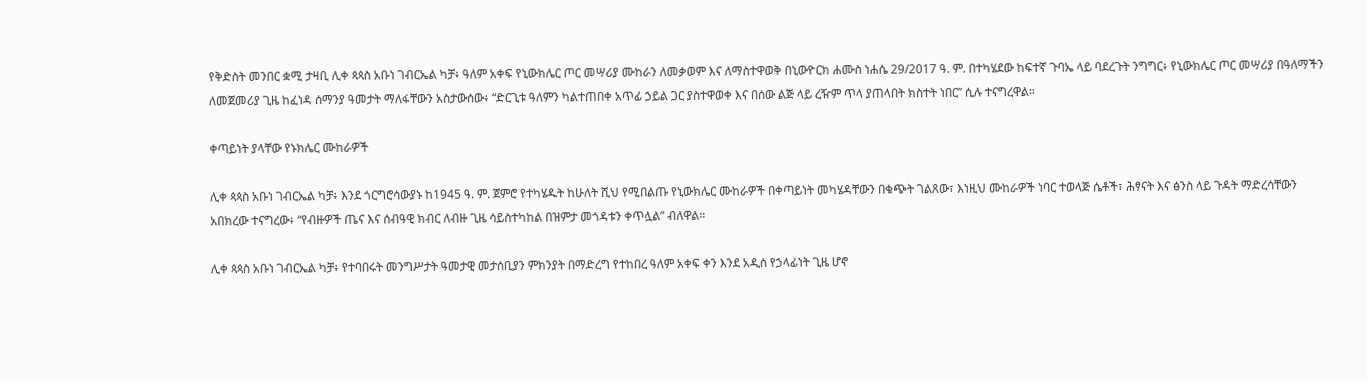የቅድስት መንበር ቋሚ ታዛቢ ሊቀ ጳጳስ አቡነ ገብርኤል ካቻ፥ ዓለም አቀፍ የኒውክሌር ጦር መሣሪያ ሙከራን ለመቃወም እና ለማስተዋወቅ በኒውዮርክ ሐሙስ ነሐሴ 29/2017 ዓ. ም. በተካሄደው ከፍተኛ ጉባኤ ላይ ባደረጉት ንግግር፥ የኒውክሌር ጦር መሣሪያ በዓለማችን ለመጀመሪያ ጊዜ ከፈነዳ ሰማንያ ዓመታት ማለፋቸውን አስታውሰው፥ “ድርጊቱ ዓለምን ካልተጠበቀ አጥፊ ኃይል ጋር ያስተዋወቀ እና በሰው ልጅ ላይ ረዥም ጥላ ያጠላበት ክስተት ነበር” ሲሉ ተናግረዋል።

ቀጣይነት ያላቸው የኑክሌር ሙከራዎች

ሊቀ ጳጳስ አቡነ ገብርኤል ካቻ፥ እንደ ጎርግሮሳውያኑ ከ1945 ዓ. ም. ጀምሮ የተካሄዱት ከሁለት ሺህ የሚበልጡ የኒውክሌር ሙከራዎች በቀጣይነት መካሄዳቸውን በቁጭት ገልጸው፣ እነዚህ ሙከራዎች ነባር ተወላጅ ሴቶች፣ ሕፃናት እና ፅንስ ላይ ጉዳት ማድረሳቸውን አበክረው ተናግረው፥ “የብዙዎች ጤና እና ሰብዓዊ ክብር ለብዙ ጊዜ ሳይስተካከል በዝምታ መጎዳቱን ቀጥሏል” ብለዋል።

ሊቀ ጳጳስ አቡነ ገብርኤል ካቻ፥ የተባበሩት መንግሥታት ዓመታዊ መታሰቢያን ምክንያት በማድረግ የተከበረ ዓለም አቀፍ ቀን እንደ አዲስ የኃላፊነት ጊዜ ሆኖ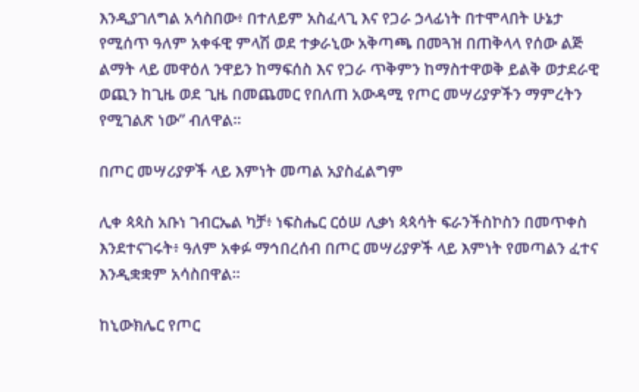እንዲያገለግል አሳስበው፥ በተለይም አስፈላጊ እና የጋራ ኃላፊነት በተሞላበት ሁኔታ የሚሰጥ ዓለም አቀፋዊ ምላሽ ወደ ተቃራኒው አቅጣጫ በመጓዝ በጠቅላላ የሰው ልጅ ልማት ላይ መዋዕለ ንዋይን ከማፍሰስ እና የጋራ ጥቅምን ከማስተዋወቅ ይልቅ ወታደራዊ ወጪን ከጊዜ ወደ ጊዜ በመጨመር የበለጠ አውዳሚ የጦር መሣሪያዎችን ማምረትን የሚገልጽ ነው” ብለዋል።

በጦር መሣሪያዎች ላይ እምነት መጣል አያስፈልግም

ሊቀ ጳጳስ አቡነ ገብርኤል ካቻ፥ ነፍስሔር ርዕሠ ሊቃነ ጳጳሳት ፍራንችስኮስን በመጥቀስ እንደተናገሩት፥ ዓለም አቀፉ ማኅበረሰብ በጦር መሣሪያዎች ላይ እምነት የመጣልን ፈተና እንዲቋቋም አሳስበዋል።

ከኒውክሌር የጦር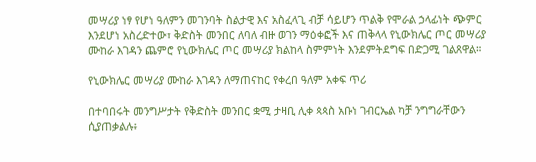መሣሪያ ነፃ የሆነ ዓለምን መገንባት ስልታዊ እና አስፈላጊ ብቻ ሳይሆን ጥልቅ የሞራል ኃላፊነት ጭምር እንደሆነ አስረድተው፣ ቅድስት መንበር ለባለ ብዙ ወገን ማዕቀፎች እና ጠቅላላ የኒውክሌር ጦር መሣሪያ ሙከራ እገዳን ጨምሮ የኒውክሌር ጦር መሣሪያ ክልከላ ስምምነት እንደምትደግፍ በድጋሚ ገልጸዋል።

የኒውክሌር መሣሪያ ሙከራ እገዳን ለማጠናከር የቀረበ ዓለም አቀፍ ጥሪ

በተባበሩት መንግሥታት የቅድስት መንበር ቋሚ ታዛቢ ሊቀ ጳጳስ አቡነ ገብርኤል ካቻ ንግግራቸውን ሲያጠቃልሉ፥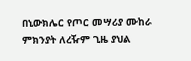በኒውክሌር የጦር መሣሪያ ሙከራ ምክንያት ለረዥም ጊዜ ያህል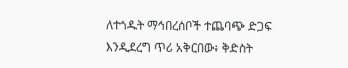ለተጎዱት ማኅበረሰቦች ተጨባጭ ድጋፍ እንዲደረግ ጥሪ አቅርበው፥ ቅድስት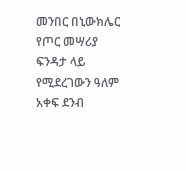መንበር በኒውክሌር የጦር መሣሪያ ፍንዳታ ላይ የሚደረገውን ዓለም አቀፍ ደንብ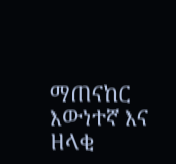ማጠናከር እውነተኛ እና ዘላቂ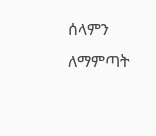ሰላምን ለማምጣት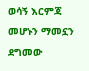ወሳኝ እርምጃ መሆኑን ማመኗን ደግመው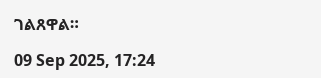ገልጸዋል።

09 Sep 2025, 17:24